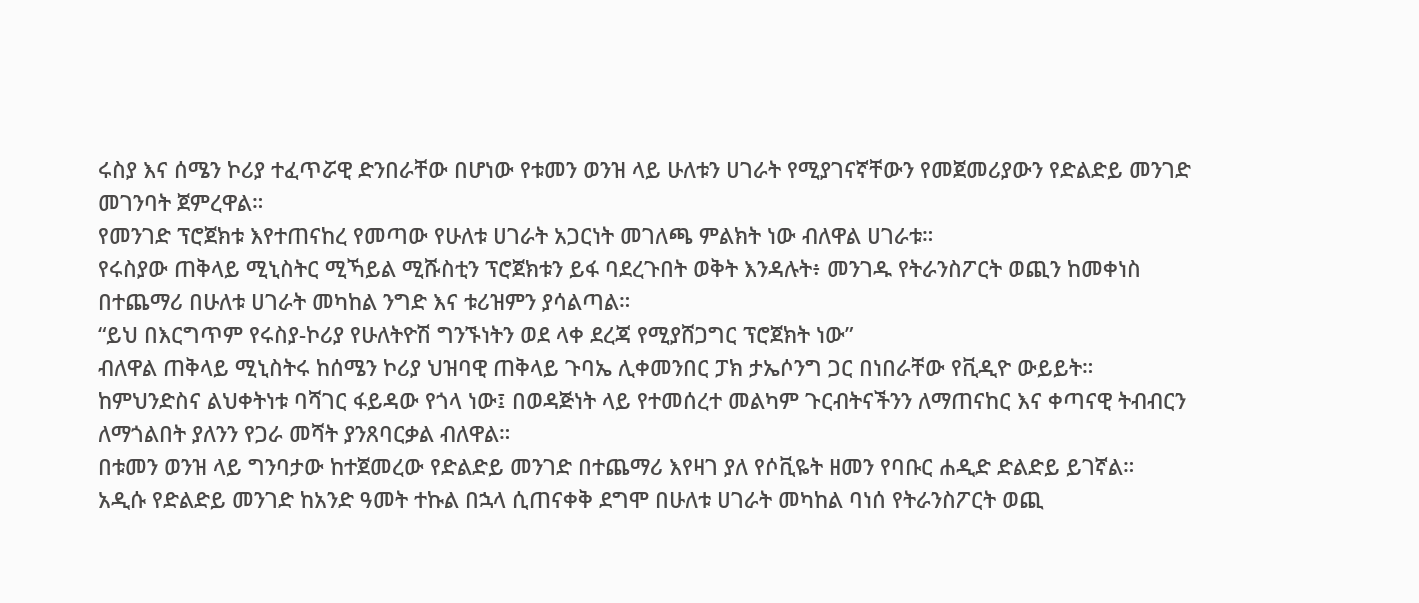ሩስያ እና ሰሜን ኮሪያ ተፈጥሯዊ ድንበራቸው በሆነው የቱመን ወንዝ ላይ ሁለቱን ሀገራት የሚያገናኛቸውን የመጀመሪያውን የድልድይ መንገድ መገንባት ጀምረዋል።
የመንገድ ፕሮጀክቱ እየተጠናከረ የመጣው የሁለቱ ሀገራት አጋርነት መገለጫ ምልክት ነው ብለዋል ሀገራቱ።
የሩስያው ጠቅላይ ሚኒስትር ሚኻይል ሚሹስቲን ፕሮጀክቱን ይፋ ባደረጉበት ወቅት እንዳሉት፥ መንገዱ የትራንስፖርት ወጪን ከመቀነስ በተጨማሪ በሁለቱ ሀገራት መካከል ንግድ እና ቱሪዝምን ያሳልጣል።
“ይህ በእርግጥም የሩስያ-ኮሪያ የሁለትዮሽ ግንኙነትን ወደ ላቀ ደረጃ የሚያሸጋግር ፕሮጀክት ነው”
ብለዋል ጠቅላይ ሚኒስትሩ ከሰሜን ኮሪያ ህዝባዊ ጠቅላይ ጉባኤ ሊቀመንበር ፓክ ታኤሶንግ ጋር በነበራቸው የቪዲዮ ውይይት።
ከምህንድስና ልህቀትነቱ ባሻገር ፋይዳው የጎላ ነው፤ በወዳጅነት ላይ የተመሰረተ መልካም ጉርብትናችንን ለማጠናከር እና ቀጣናዊ ትብብርን ለማጎልበት ያለንን የጋራ መሻት ያንጸባርቃል ብለዋል።
በቱመን ወንዝ ላይ ግንባታው ከተጀመረው የድልድይ መንገድ በተጨማሪ እየዛገ ያለ የሶቪዬት ዘመን የባቡር ሐዲድ ድልድይ ይገኛል።
አዲሱ የድልድይ መንገድ ከአንድ ዓመት ተኩል በኋላ ሲጠናቀቅ ደግሞ በሁለቱ ሀገራት መካከል ባነሰ የትራንስፖርት ወጪ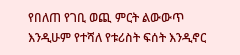የበለጠ የገቢ ወጪ ምርት ልውውጥ እንዲሁም የተሻለ የቱሪስት ፍሰት እንዲኖር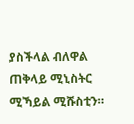ያስችላል ብለዋል ጠቅላይ ሚኒስትር ሚኻይል ሚሹስቲን።